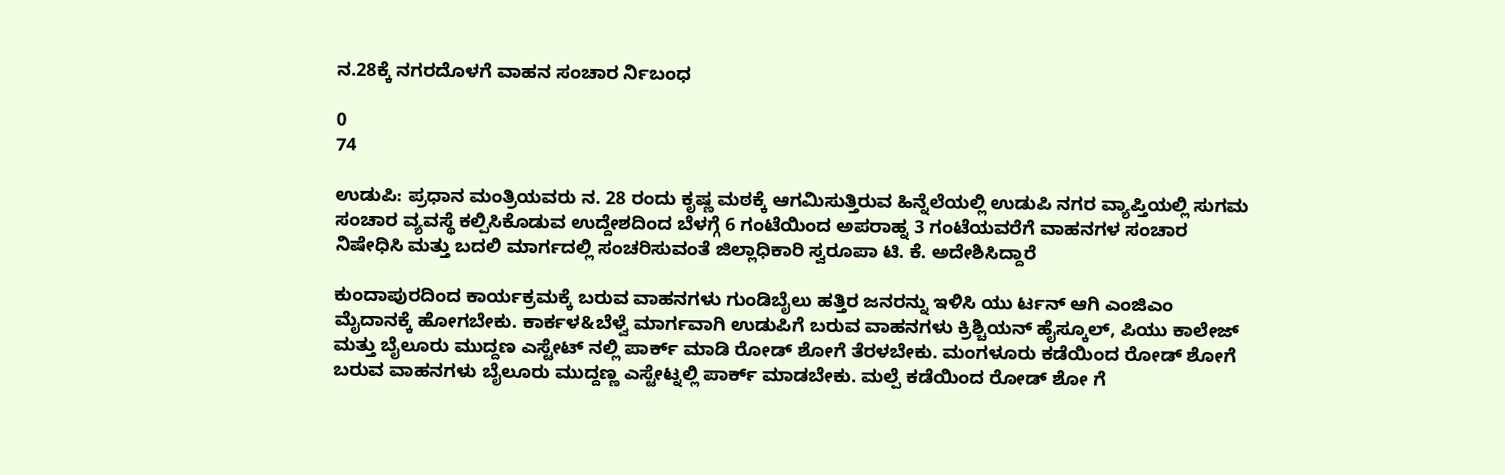ನ.28ಕ್ಕೆ ನಗರದೊಳಗೆ ವಾಹನ ಸಂಚಾರ ರ್ನಿಬಂಧ

0
74

ಉಡುಪಿ: ಪ್ರಧಾನ ಮಂತ್ರಿಯವರು ನ. 28 ರಂದು ಕೃಷ್ಣ ಮಠಕ್ಕೆ ಆಗಮಿಸುತ್ತಿರುವ ಹಿನ್ನೆಲೆಯಲ್ಲಿ ಉಡುಪಿ ನಗರ ವ್ಯಾಪ್ತಿಯಲ್ಲಿ ಸುಗಮ ಸಂಚಾರ ವ್ಯವಸ್ಥೆ ಕಲ್ಪಿಸಿಕೊಡುವ ಉದ್ದೇಶದಿಂದ ಬೆಳಗ್ಗೆ 6 ಗಂಟೆಯಿಂದ ಅಪರಾಹ್ನ 3 ಗಂಟೆಯವರೆಗೆ ವಾಹನಗಳ ಸಂಚಾರ ನಿಷೇಧಿಸಿ ಮತ್ತು ಬದಲಿ ಮಾರ್ಗದಲ್ಲಿ ಸಂಚರಿಸುವಂತೆ ಜಿಲ್ಲಾಧಿಕಾರಿ ಸ್ವರೂಪಾ ಟಿ. ಕೆ. ಅದೇಶಿಸಿದ್ದಾರೆ

ಕುಂದಾಪುರದಿಂದ ಕಾರ್ಯಕ್ರಮಕ್ಕೆ ಬರುವ ವಾಹನಗಳು ಗುಂಡಿಬೈಲು ಹತ್ತಿರ ಜನರನ್ನು ಇಳಿಸಿ ಯು ರ್ಟನ್ ಆಗಿ ಎಂಜಿಎಂ ಮೈದಾನಕ್ಕೆ ಹೋಗಬೇಕು. ಕಾರ್ಕಳ&ಬೆಳ್ವೆ ಮಾರ್ಗವಾಗಿ ಉಡುಪಿಗೆ ಬರುವ ವಾಹನಗಳು ಕ್ರಿಶ್ಚಿಯನ್ ಹೈಸ್ಕೂಲ್, ಪಿಯು ಕಾಲೇಜ್ ಮತ್ತು ಬೈಲೂರು ಮುದ್ದಣ ಎಸ್ಟೇಟ್ ನಲ್ಲಿ ಪಾರ್ಕ್ ಮಾಡಿ ರೋಡ್ ಶೋಗೆ ತೆರಳಬೇಕು. ಮಂಗಳೂರು ಕಡೆಯಿಂದ ರೋಡ್ ಶೋಗೆ ಬರುವ ವಾಹನಗಳು ಬೈಲೂರು ಮುದ್ದಣ್ಣ ಎಸ್ಟೇಟ್ನಲ್ಲಿ ಪಾರ್ಕ್ ಮಾಡಬೇಕು. ಮಲ್ಪೆ ಕಡೆಯಿಂದ ರೋಡ್ ಶೋ ಗೆ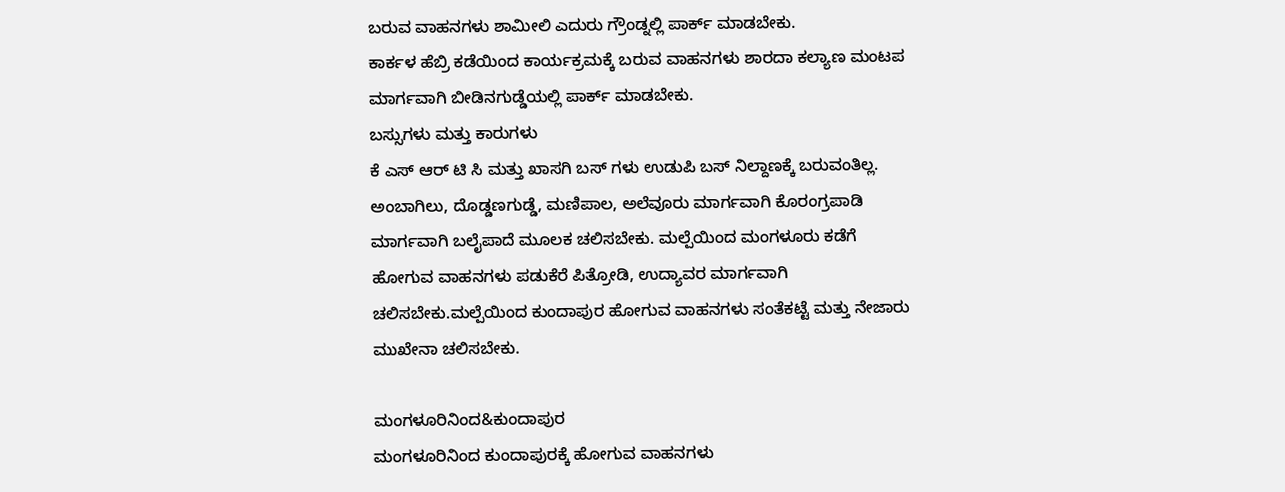ಬರುವ ವಾಹನಗಳು ಶಾಮೀಲಿ ಎದುರು ಗ್ರೌಂಡ್ನಲ್ಲಿ ಪಾರ್ಕ್ ಮಾಡಬೇಕು.
ಕಾರ್ಕಳ ಹೆಬ್ರಿ ಕಡೆಯಿಂದ ಕಾರ್ಯಕ್ರಮಕ್ಕೆ ಬರುವ ವಾಹನಗಳು ಶಾರದಾ ಕಲ್ಯಾಣ ಮಂಟಪ ಮಾರ್ಗವಾಗಿ ಬೀಡಿನಗುಡ್ಡೆಯಲ್ಲಿ ಪಾರ್ಕ್ ಮಾಡಬೇಕು.
ಬಸ್ಸುಗಳು ಮತ್ತು ಕಾರುಗಳು
ಕೆ ಎಸ್ ಆರ್ ಟಿ ಸಿ ಮತ್ತು ಖಾಸಗಿ ಬಸ್ ಗಳು ಉಡುಪಿ ಬಸ್ ನಿಲ್ದಾಣಕ್ಕೆ ಬರುವಂತಿಲ್ಲ. ಅಂಬಾಗಿಲು, ದೊಡ್ಡಣಗುಡ್ಡೆ, ಮಣಿಪಾಲ, ಅಲೆವೂರು ಮಾರ್ಗವಾಗಿ ಕೊರಂಗ್ರಪಾಡಿ ಮಾರ್ಗವಾಗಿ ಬಲೈಪಾದೆ ಮೂಲಕ ಚಲಿಸಬೇಕು. ಮಲ್ಪೆಯಿಂದ ಮಂಗಳೂರು ಕಡೆಗೆ ಹೋಗುವ ವಾಹನಗಳು ಪಡುಕೆರೆ ಪಿತ್ರೋಡಿ, ಉದ್ಯಾವರ ಮಾರ್ಗವಾಗಿ ಚಲಿಸಬೇಕು.ಮಲ್ಪೆಯಿಂದ ಕುಂದಾಪುರ ಹೋಗುವ ವಾಹನಗಳು ಸಂತೆಕಟ್ಟೆ ಮತ್ತು ನೇಜಾರು ಮುಖೇನಾ ಚಲಿಸಬೇಕು.

ಮಂಗಳೂರಿನಿಂದ&ಕುಂದಾಪುರ
ಮಂಗಳೂರಿನಿಂದ ಕುಂದಾಪುರಕ್ಕೆ ಹೋಗುವ ವಾಹನಗಳು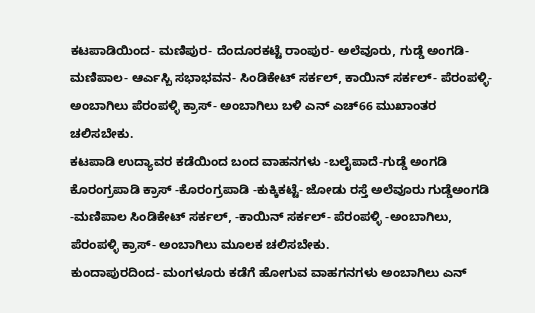ಕಟಪಾಡಿಯಿಂದ- ಮಣಿಪುರ- ದೆಂದೂರಕಟ್ಟೆ ರಾಂಪುರ- ಅಲೆವೂರು, ಗುಡ್ಡೆ ಅಂಗಡಿ- ಮಣಿಪಾಲ- ಆರ್ಎಸ್ಬಿ ಸಭಾಭವನ- ಸಿಂಡಿಕೇಟ್ ಸರ್ಕಲ್, ಕಾಯಿನ್ ಸರ್ಕಲ್- ಪೆರಂಪಳ್ಳಿ- ಅಂಬಾಗಿಲು ಪೆರಂಪಳ್ಳಿ ಕ್ರಾಸ್- ಅಂಬಾಗಿಲು ಬಳಿ ಎನ್ ಎಚ್66 ಮುಖಾಂತರ ಚಲಿಸಬೇಕು.
ಕಟಪಾಡಿ ಉದ್ಯಾವರ ಕಡೆಯಿಂದ ಬಂದ ವಾಹನಗಳು -ಬಲೈಪಾದೆ-ಗುಡ್ಡೆ ಅಂಗಡಿ ಕೊರಂಗ್ರಪಾಡಿ ಕ್ರಾಸ್ -ಕೊರಂಗ್ರಪಾಡಿ -ಕುಕ್ಕಿಕಟ್ಟೆ- ಜೋಡು ರಸ್ತೆ ಅಲೆವೂರು ಗುಡ್ಡೆಅಂಗಡಿ -ಮಣಿಪಾಲ ಸಿಂಡಿಕೇಟ್ ಸರ್ಕಲ್, -ಕಾಯಿನ್ ಸರ್ಕಲ್- ಪೆರಂಪಳ್ಳಿ -ಅಂಬಾಗಿಲು, ಪೆರಂಪಳ್ಳಿ ಕ್ರಾಸ್- ಅಂಬಾಗಿಲು ಮೂಲಕ ಚಲಿಸಬೇಕು.
ಕುಂದಾಪುರದಿಂದ- ಮಂಗಳೂರು ಕಡೆಗೆ ಹೋಗುವ ವಾಹಗನಗಳು ಅಂಬಾಗಿಲು ಎನ್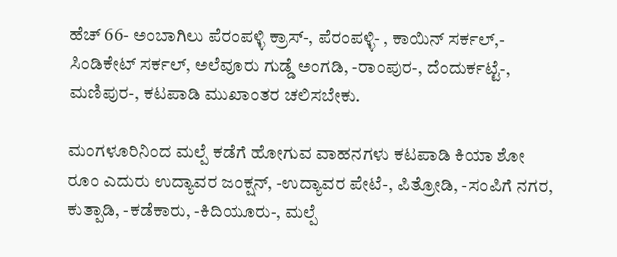ಹೆಚ್ 66- ಅಂಬಾಗಿಲು ಪೆರಂಪಳ್ಳಿ ಕ್ರಾಸ್-, ಪೆರಂಪಳ್ಳಿ- , ಕಾಯಿನ್ ಸರ್ಕಲ್,- ಸಿಂಡಿಕೇಟ್ ಸರ್ಕಲ್, ಅಲೆವೂರು ಗುಡ್ಡೆ ಅಂಗಡಿ, -ರಾಂಪುರ-, ದೆಂದುರ್ಕಟ್ಟೆ-, ಮಣಿಪುರ-, ಕಟಪಾಡಿ ಮುಖಾಂತರ ಚಲಿಸಬೇಕು.

ಮಂಗಳೂರಿನಿಂದ ಮಲ್ಪೆ ಕಡೆಗೆ ಹೋಗುವ ವಾಹನಗಳು ಕಟಪಾಡಿ ಕಿಯಾ ಶೋ ರೂಂ ಎದುರು ಉದ್ಯಾವರ ಜಂಕ್ಷನ್, -ಉದ್ಯಾವರ ಪೇಟೆ-, ಪಿತ್ರೋಡಿ, -ಸಂಪಿಗೆ ನಗರ, ಕುತ್ಪಾಡಿ, -ಕಡೆಕಾರು, -ಕಿದಿಯೂರು-, ಮಲ್ಪೆ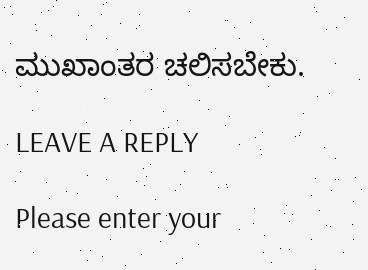ಮುಖಾಂತರ ಚಲಿಸಬೇಕು.

LEAVE A REPLY

Please enter your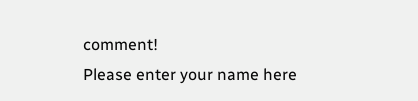comment!
Please enter your name here